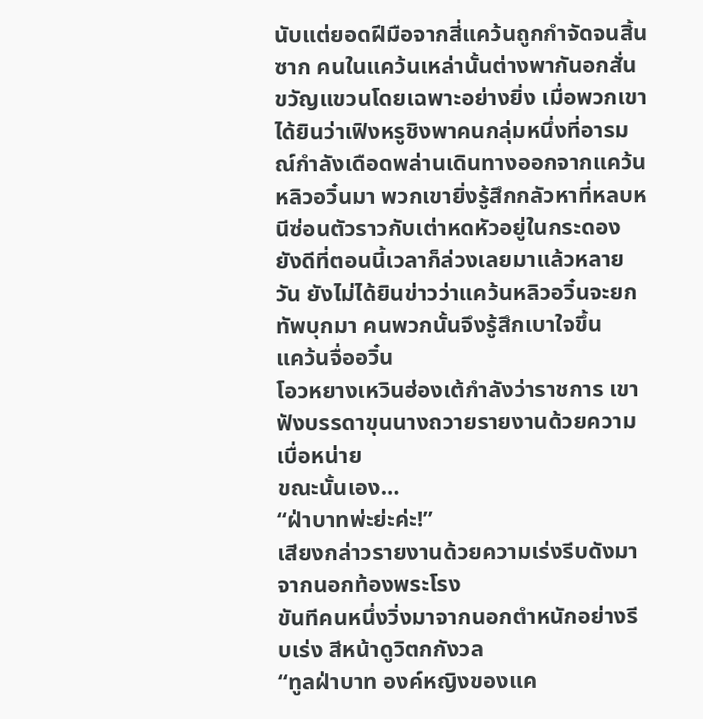นับแต่ยอดฝีมือจากสี่แคว้นถูกกำจัดจนสิ้นซาก คนในแคว้นเหล่านั้นต่างพากันอกสั่นขวัญแขวนโดยเฉพาะอย่างยิ่ง เมื่อพวกเขาได้ยินว่าเฟิงหรูชิงพาคนกลุ่มหนึ่งที่อารมณ์กำลังเดือดพล่านเดินทางออกจากแคว้นหลิวอวิ๋นมา พวกเขายิ่งรู้สึกกลัวหาที่หลบหนีซ่อนตัวราวกับเต่าหดหัวอยู่ในกระดอง
ยังดีที่ตอนนี้เวลาก็ล่วงเลยมาแล้วหลายวัน ยังไม่ได้ยินข่าวว่าแคว้นหลิวอวิ๋นจะยกทัพบุกมา คนพวกนั้นจึงรู้สึกเบาใจขึ้น
แคว้นจื่ออวิ๋น
โอวหยางเหวินฮ่องเต้กำลังว่าราชการ เขาฟังบรรดาขุนนางถวายรายงานด้วยความเบื่อหน่าย
ขณะนั้นเอง…
“ฝ่าบาทพ่ะย่ะค่ะ!”
เสียงกล่าวรายงานด้วยความเร่งรีบดังมาจากนอกท้องพระโรง
ขันทีคนหนึ่งวิ่งมาจากนอกตำหนักอย่างรีบเร่ง สีหน้าดูวิตกกังวล
“ทูลฝ่าบาท องค์หญิงของแค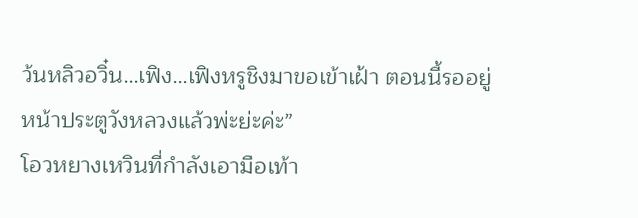ว้นหลิวอวิ๋น…เฟิง…เฟิงหรูชิงมาขอเข้าเฝ้า ตอนนี้รออยู่หน้าประตูวังหลวงแล้วพ่ะย่ะค่ะ”
โอวหยางเหวินที่กำลังเอามือเท้า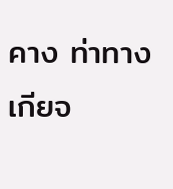คาง ท่าทางเกียจ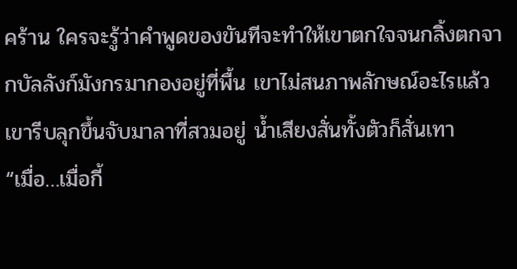คร้าน ใครจะรู้ว่าคำพูดของขันทีจะทำให้เขาตกใจจนกลิ้งตกจากบัลลังก์มังกรมากองอยู่ที่พื้น เขาไม่สนภาพลักษณ์อะไรแล้ว เขารีบลุกขึ้นจับมาลาที่สวมอยู่ น้ำเสียงสั่นทั้งตัวก็สั่นเทา
“เมื่อ…เมื่อกี้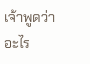เจ้าพูดว่าอะไร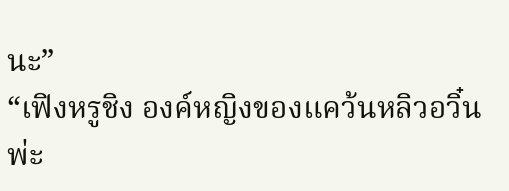นะ”
“เฟิงหรูชิง องค์หญิงของแคว้นหลิวอวิ๋นพ่ะ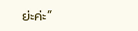ย่ะค่ะ”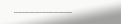………………………..